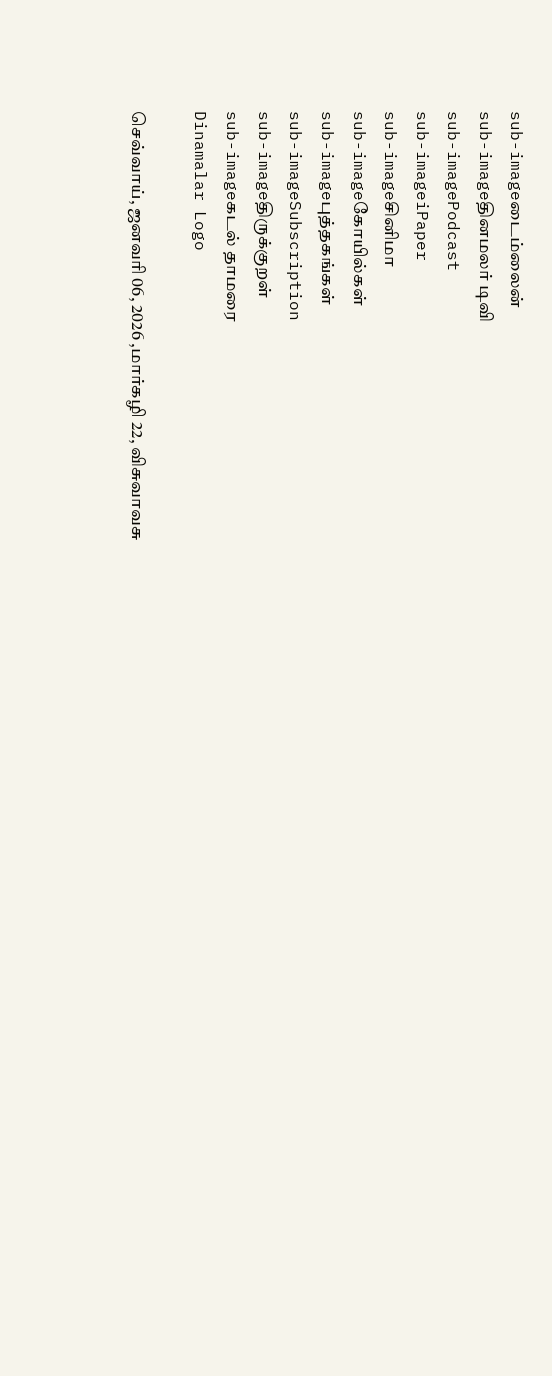sub-imageடைம்லைன்
sub-imageதினமலர் டிவி
sub-imagePodcast
sub-imageiPaper
sub-imageசினிமா
sub-imageகோயில்கள்
sub-imageபுத்தகங்கள்
sub-imageSubscription
sub-imageதிருக்குறள்
sub-imageகடல் தாமரை
Dinamalar Logo

செவ்வாய், ஜனவரி 06, 2026 ,மார்கழி 22, விசுவாவசு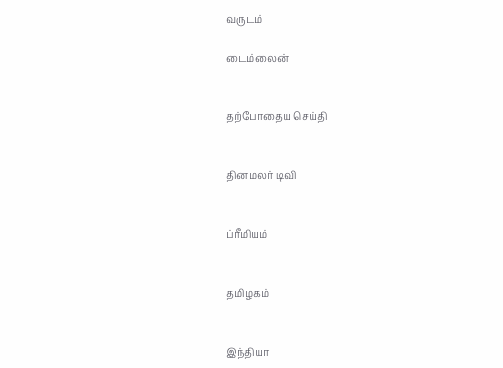வருடம்

டைம்லைன்


தற்போதைய செய்தி


தினமலர் டிவி


ப்ரீமியம்


தமிழகம்


இந்தியா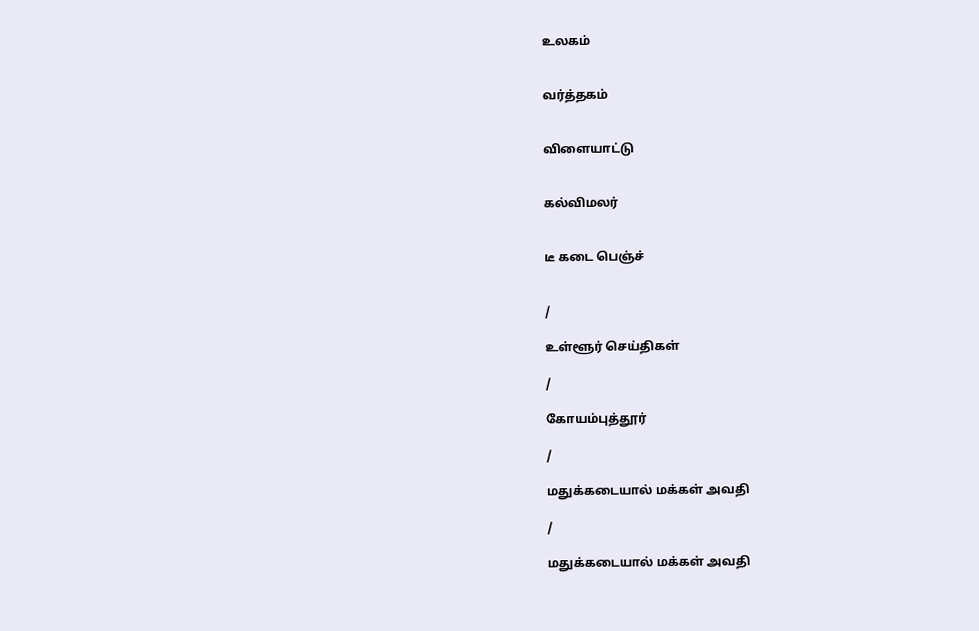உலகம்


வர்த்தகம்


விளையாட்டு


கல்விமலர்


டீ கடை பெஞ்ச்


/

உள்ளூர் செய்திகள்

/

கோயம்புத்தூர்

/

மதுக்கடையால் மக்கள் அவதி

/

மதுக்கடையால் மக்கள் அவதி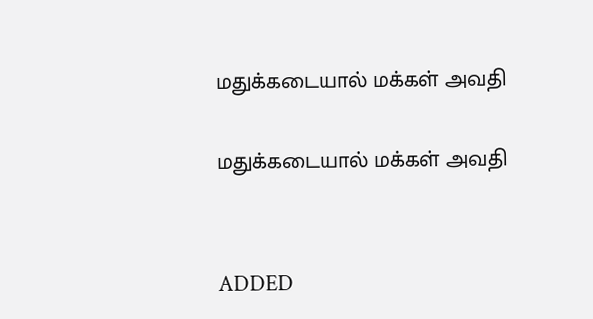மதுக்கடையால் மக்கள் அவதி

மதுக்கடையால் மக்கள் அவதி


ADDED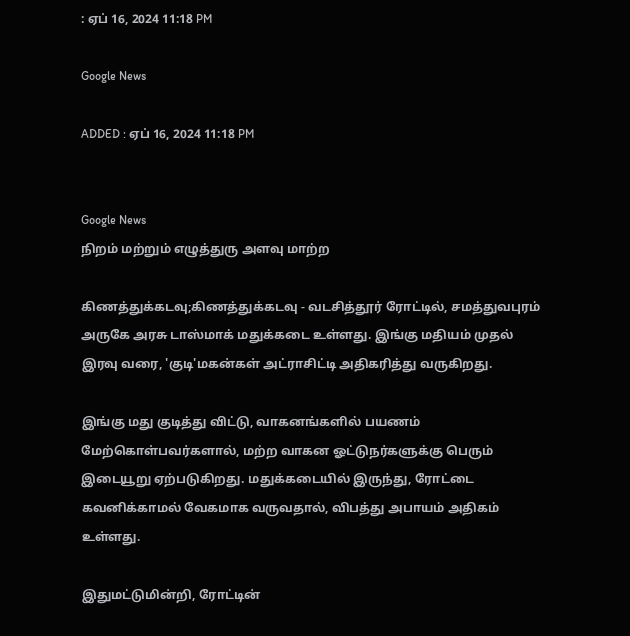: ஏப் 16, 2024 11:18 PM

Google News

ADDED : ஏப் 16, 2024 11:18 PM


Google News
நிறம் மற்றும் எழுத்துரு அளவு மாற்ற

கிணத்துக்கடவு;கிணத்துக்கடவு - வடசித்தூர் ரோட்டில், சமத்துவபுரம் அருகே அரசு டாஸ்மாக் மதுக்கடை உள்ளது. இங்கு மதியம் முதல் இரவு வரை, 'குடி'மகன்கள் அட்ராசிட்டி அதிகரித்து வருகிறது.

இங்கு மது குடித்து விட்டு, வாகனங்களில் பயணம் மேற்கொள்பவர்களால், மற்ற வாகன ஓட்டுநர்களுக்கு பெரும் இடையூறு ஏற்படுகிறது. மதுக்கடையில் இருந்து, ரோட்டை கவனிக்காமல் வேகமாக வருவதால், விபத்து அபாயம் அதிகம் உள்ளது.

இதுமட்டுமின்றி, ரோட்டின்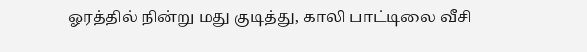ஓரத்தில் நின்று மது குடித்து, காலி பாட்டிலை வீசி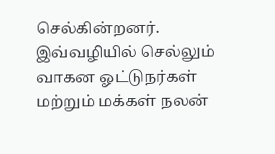செல்கின்றனர். இவ்வழியில் செல்லும் வாகன ஓட்டுநர்கள் மற்றும் மக்கள் நலன்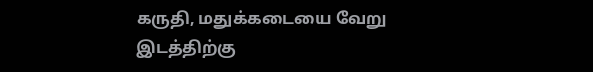கருதி, மதுக்கடையை வேறு இடத்திற்கு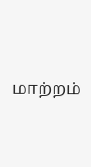மாற்றம்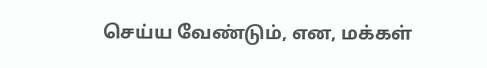செய்ய வேண்டும், என, மக்கள்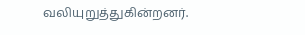வலியுறுத்துகின்றனர்.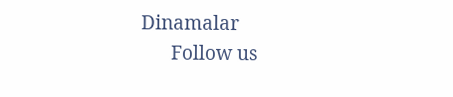Dinamalar
      Follow us